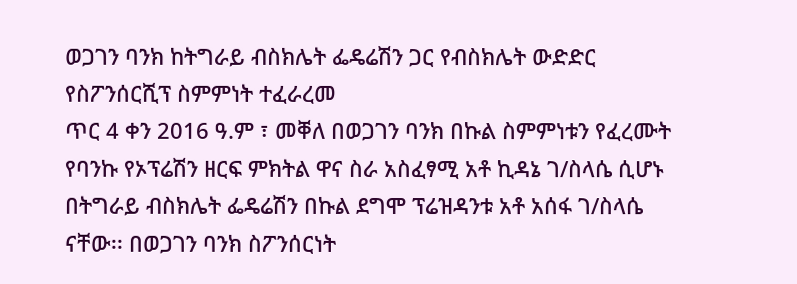ወጋገን ባንክ ከትግራይ ብስክሌት ፌዴሬሽን ጋር የብስክሌት ውድድር የስፖንሰርሺፕ ስምምነት ተፈራረመ
ጥር 4 ቀን 2016 ዓ.ም ፣ መቐለ በወጋገን ባንክ በኩል ስምምነቱን የፈረሙት የባንኩ የኦፕሬሽን ዘርፍ ምክትል ዋና ስራ አስፈፃሚ አቶ ኪዳኔ ገ/ስላሴ ሲሆኑ በትግራይ ብስክሌት ፌዴሬሽን በኩል ደግሞ ፕሬዝዳንቱ አቶ አሰፋ ገ/ስላሴ ናቸው፡፡ በወጋገን ባንክ ስፖንሰርነት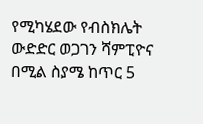የሚካሄደው የብስክሌት ውድድር ወጋገን ሻምፒዮና በሚል ስያሜ ከጥር 5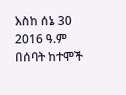እስከ ሰኔ 30 2016 ዓ.ም በሰባት ከተሞች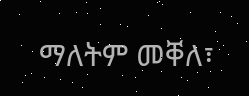ማለትም መቐለ፣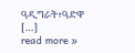ዓዲግራት፣ዓድዋ […]
read more »